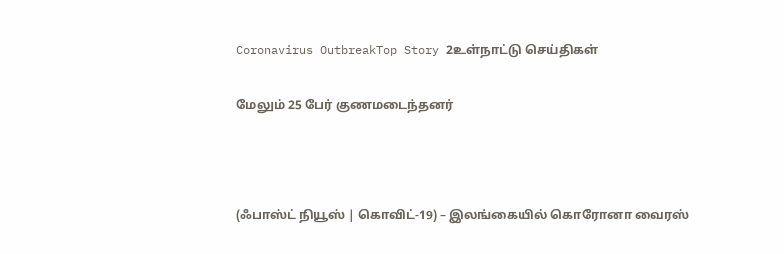Coronavirus OutbreakTop Story 2உள்நாட்டு செய்திகள்

மேலும் 25 பேர் குணமடைந்தனர்



(ஃபாஸ்ட் நியூஸ் | கொவிட்-19) – இலங்கையில் கொரோனா வைரஸ்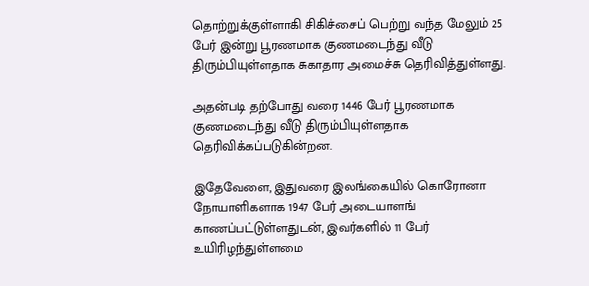தொற்றுக்குள்ளாகி சிகிச்சைப் பெற்று வந்த மேலும் 25 பேர் இன்று பூரணமாக குணமடைந்து வீடு திரும்பியுள்ளதாக சுகாதார அமைச்சு தெரிவித்துள்ளது.

அதன்படி தற்போது வரை 1446 பேர் பூரணமாக குணமடைந்து வீடு திரும்பியுள்ளதாக தெரிவிக்கப்படுகின்றன.

இதேவேளை, இதுவரை இலங்கையில் கொரோனா நோயாளிகளாக 1947 பேர் அடையாளங் காணப்பட்டுள்ளதுடன், இவர்களில் 11 பேர் உயிரிழந்துள்ளமை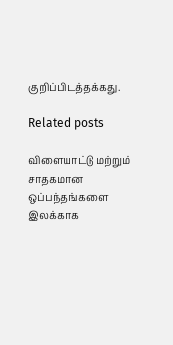குறிப்பிடத்தக்கது.

Related posts

விளையாட்டு மற்றும் சாதகமான ஒப்பந்தங்களை இலக்காக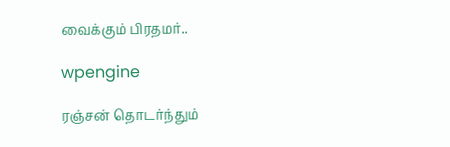வைக்கும் பிரதமர்..

wpengine

ரஞ்சன் தொடர்ந்தும்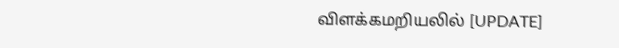விளக்கமறியலில் [UPDATE]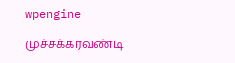wpengine

முச்சக்கரவண்டி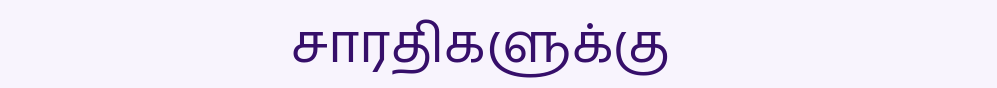சாரதிகளுக்கு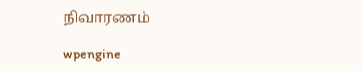நிவாரணம்

wpengine